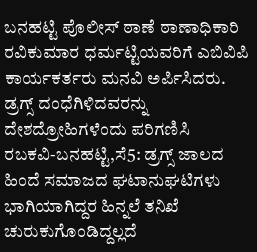ಬನಹಟ್ಟಿ ಪೊಲೀಸ್ ಠಾಣೆ ಠಾಣಾಧಿಕಾರಿ ರವಿಕುಮಾರ ಧರ್ಮಟ್ಟಿಯವರಿಗೆ ಎಬಿವಿಪಿ ಕಾರ್ಯಕರ್ತರು ಮನವಿ ಅರ್ಪಿಸಿದರು.
ಡ್ರಗ್ಸ್ ದಂಧೆಗಿಳಿದವರನ್ನು ದೇಶದ್ರೋಹಿಗಳೆಂದು ಪರಿಗಣಿಸಿ
ರಬಕವಿ-ಬನಹಟ್ಟಿ,ಸೆ5: ಡ್ರಗ್ಸ್ ಜಾಲದ ಹಿಂದೆ ಸಮಾಜದ ಘಟಾನುಘಟಿಗಳು ಭಾಗಿಯಾಗಿದ್ದರ ಹಿನ್ನಲೆ ತನಿಖೆ ಚುರುಕುಗೊಂಡಿದ್ದಲ್ಲದೆ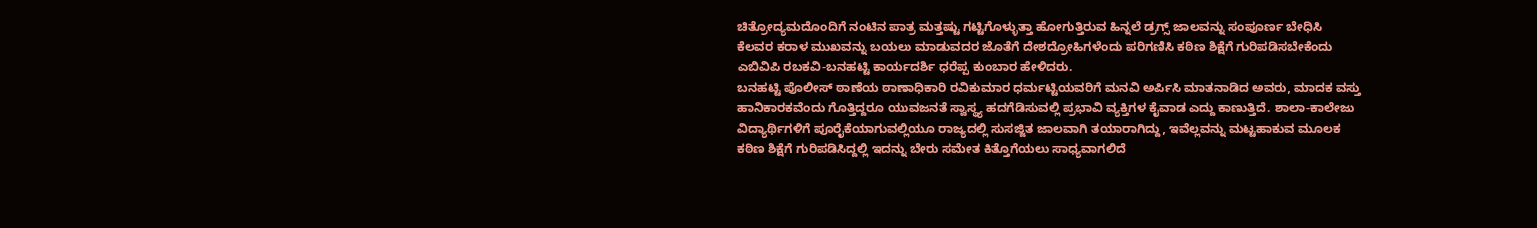ಚಿತ್ರೋದ್ಯಮದೊಂದಿಗೆ ನಂಟಿನ ಪಾತ್ರ ಮತ್ತಷ್ಟು ಗಟ್ಟಿಗೊಳ್ಳುತ್ತಾ ಹೋಗುತ್ತಿರುವ ಹಿನ್ನಲೆ ಡ್ರಗ್ಸ್ ಜಾಲವನ್ನು ಸಂಪೂರ್ಣ ಬೇಧಿಸಿ ಕೆಲವರ ಕರಾಳ ಮುಖವನ್ನು ಬಯಲು ಮಾಡುವದರ ಜೊತೆಗೆ ದೇಶದ್ರೋಹಿಗಳೆಂದು ಪರಿಗಣಿಸಿ ಕಠಿಣ ಶಿಕ್ಷೆಗೆ ಗುರಿಪಡಿಸಬೇಕೆಂದು ಎಬಿವಿಪಿ ರಬಕವಿ-ಬನಹಟ್ಟಿ ಕಾರ್ಯದರ್ಶಿ ಧರೆಪ್ಪ ಕುಂಬಾರ ಹೇಳಿದರು.
ಬನಹಟ್ಟಿ ಪೊಲೀಸ್ ಠಾಣೆಯ ಠಾಣಾಧಿಕಾರಿ ರವಿಕುಮಾರ ಧರ್ಮಟ್ಟಿಯವರಿಗೆ ಮನವಿ ಅರ್ಪಿಸಿ ಮಾತನಾಡಿದ ಅವರು, ಮಾದಕ ವಸ್ತು ಹಾನಿಕಾರಕವೆಂದು ಗೊತ್ತಿದ್ದರೂ ಯುವಜನತೆ ಸ್ವಾಸ್ಥ್ಯ ಹದಗೆಡಿಸುವಲ್ಲಿ ಪ್ರಭಾವಿ ವ್ಯಕ್ತಿಗಳ ಕೈವಾಡ ಎದ್ದು ಕಾಣುತ್ತಿದೆ. ಶಾಲಾ-ಕಾಲೇಜು ವಿದ್ಯಾರ್ಥಿಗಳಿಗೆ ಪೂರೈಕೆಯಾಗುವಲ್ಲಿಯೂ ರಾಜ್ಯದಲ್ಲಿ ಸುಸಜ್ಜಿತ ಜಾಲವಾಗಿ ತಯಾರಾಗಿದ್ದು, ಇವೆಲ್ಲವನ್ನು ಮಟ್ಟಹಾಕುವ ಮೂಲಕ ಕಠಿಣ ಶಿಕ್ಷೆಗೆ ಗುರಿಪಡಿಸಿದ್ದಲ್ಲಿ ಇದನ್ನು ಬೇರು ಸಮೇತ ಕಿತ್ತೊಗೆಯಲು ಸಾಧ್ಯವಾಗಲಿದೆ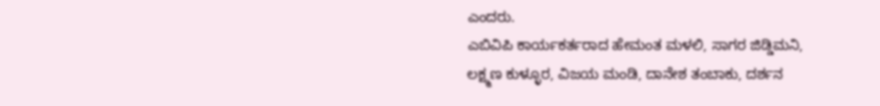ಎಂದರು.
ಎಬಿವಿಪಿ ಕಾರ್ಯಕರ್ತರಾದ ಹೇಮಂತ ಮಳಲಿ, ಸಾಗರ ಜಿಡ್ಡಿಮನಿ, ಲಕ್ಷ್ಮಣ ಕುಳ್ಳೂರ, ವಿಜಯ ಮಂಡಿ, ದಾನೇಶ ತಂಬಾಕು, ದರ್ಶನ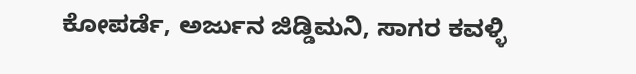ಕೋಪರ್ಡೆ, ಅರ್ಜುನ ಜಿಡ್ಡಿಮನಿ, ಸಾಗರ ಕವಳ್ಳಿ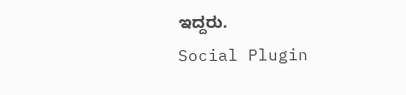ಇದ್ದರು.
Social Plugin